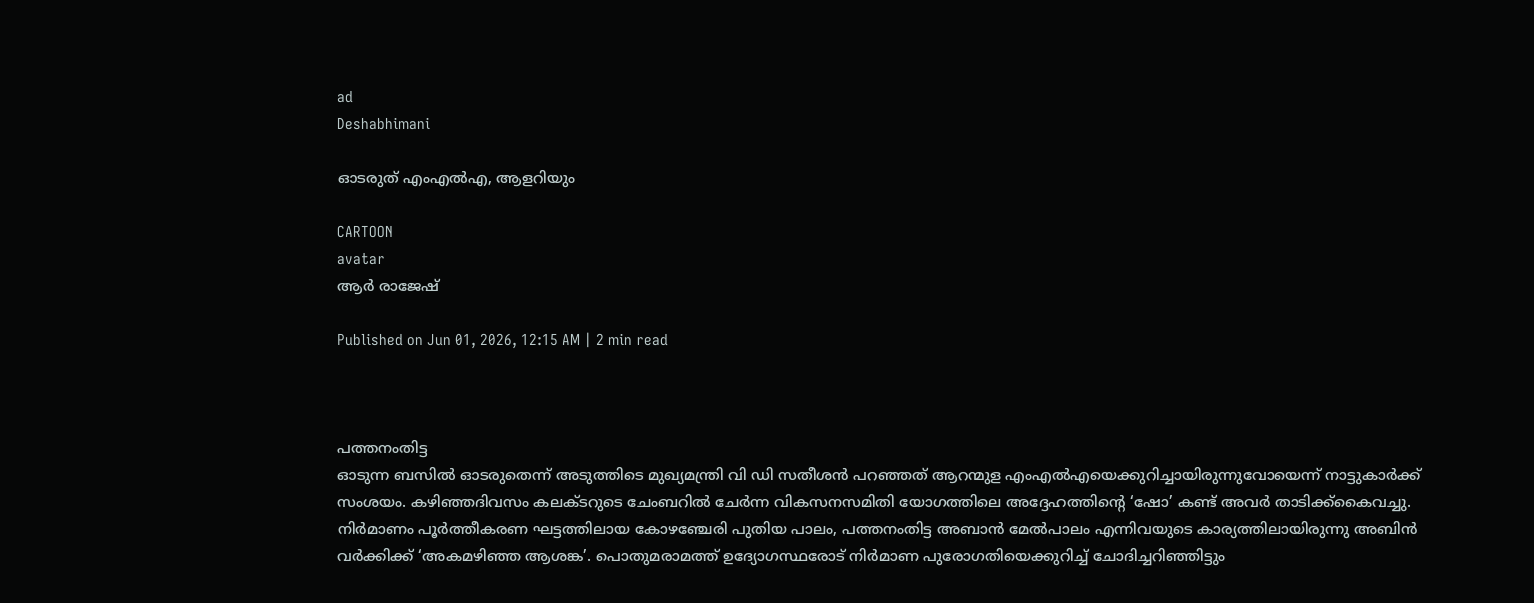ad
Deshabhimani

ഓടരുത്‌ എംഎൽഎ, ആളറിയും

CARTOON
avatar
ആർ രാജേഷ്

Published on Jun 01, 2026, 12:15 AM | 2 min read



പത്തനംതിട്ട
ഓടുന്ന ബസിൽ ഓടരുതെന്ന്‌ അടുത്തിടെ മുഖ്യമന്ത്രി വി ഡി സതീശൻ പറഞ്ഞത്‌ ആറന്മുള എംഎൽഎയെക്കുറിച്ചായിരുന്നുവോയെന്ന്‌ നാട്ടുകാർക്ക്‌ സംശയം. കഴിഞ്ഞദിവസം കലക്‌ടറുടെ ചേംബറിൽ ചേർന്ന വികസനസമിതി യോഗത്തിലെ അദ്ദേഹത്തിന്റെ ‘ഷോ’ കണ്ട്‌ അവർ താടിക്ക്‌കൈവച്ചു. നിർമാണം പൂർത്തീകരണ ഘട്ടത്തിലായ കോഴഞ്ചേരി പുതിയ പാലം, പത്തനംതിട്ട അബാൻ മേൽപാലം എന്നിവയുടെ കാര്യത്തിലായിരുന്നു അബിൻ വർക്കിക്ക്‌ ‘അകമഴിഞ്ഞ ആശങ്ക’. പൊതുമരാമത്ത് ഉദ്യോഗസ്ഥരോട് നിർമാണ പുരോഗതിയെക്കുറിച്ച്‌ ചോദിച്ചറിഞ്ഞിട്ടും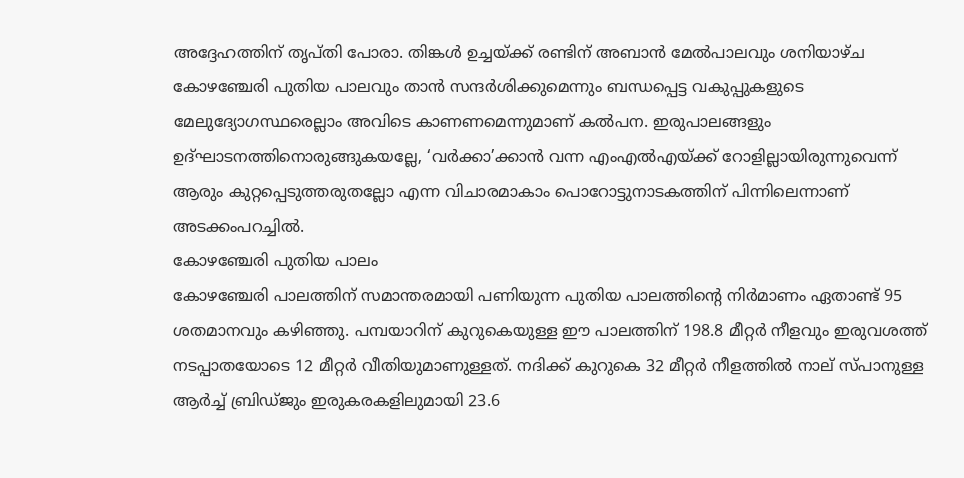അദ്ദേഹത്തിന്‌ തൃപ്‌തി പോരാ. തിങ്കൾ ഉച്ചയ്‌ക്ക്‌ രണ്ടിന്‌ അബാൻ മേൽപാലവും ശനിയാഴ്‌ച കോഴഞ്ചേരി പുതിയ പാലവും താൻ സന്ദർശിക്കുമെന്നും ബന്ധപ്പെട്ട വകുപ്പുകളുടെ മേലുദ്യോഗസ്ഥരെല്ലാം അവിടെ കാണണമെന്നുമാണ്‌ കൽപന. ഇരുപാലങ്ങളും ഉദ്‌ഘാടനത്തിനൊരുങ്ങുകയല്ലേ, ‘വർക്കാ’ക്കാൻ വന്ന എംഎൽഎയ്‌ക്ക്‌ റോളില്ലായിരുന്നുവെന്ന്‌ ആരും കുറ്റപ്പെടുത്തരുതല്ലോ എന്ന വിചാരമാകാം പൊറോട്ടുനാടകത്തിന്‌ പിന്നിലെന്നാണ്‌ അടക്കംപറച്ചിൽ.
കോഴഞ്ചേരി പുതിയ പാലം
കോഴഞ്ചേരി പാലത്തിന് സമാന്തരമായി പണിയുന്ന പുതിയ പാലത്തിന്റെ നിർമാണം ഏതാണ്ട്‌ 95 ശതമാനവും കഴിഞ്ഞു. പമ്പയാറിന് കുറുകെയുള്ള ഇ‍ൗ പാലത്തിന് 198.8 മീറ്റർ നീളവും ഇരുവശത്ത് നടപ്പാതയോടെ 12 മീറ്റർ വീതിയുമാണുള്ളത്‌. നദിക്ക് കുറുകെ 32 മീറ്റർ നീളത്തിൽ നാല്‌ സ്‌പാനുള്ള ആർച്ച് ബ്രിഡ്‌ജും ഇരുകരകളിലുമായി 23.6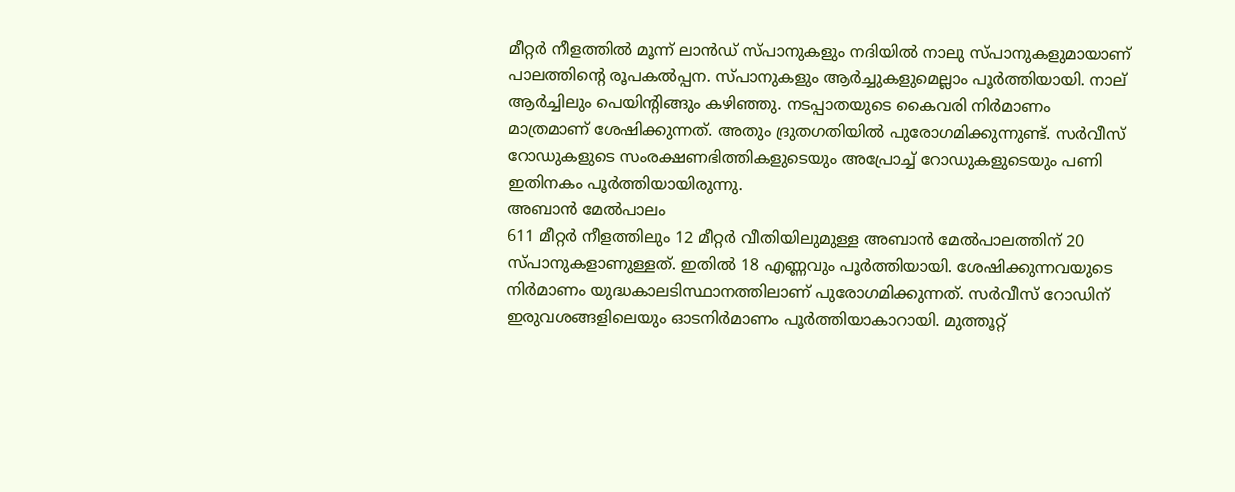മീറ്റർ നീളത്തിൽ മൂന്ന്‌ ലാൻഡ്‌ സ്‌പാനുകളും നദിയിൽ നാലു സ്‌പാനുകളുമായാണ് പാലത്തിന്റെ രൂപകൽപ്പന. സ്‌പാനുകളും ആർച്ചുകളുമെല്ലാം പൂർത്തിയായി. നാല്‌ ആർച്ചിലും പെയിന്റിങ്ങും കഴിഞ്ഞു. നടപ്പാതയുടെ കൈവരി നിർമാണം മാത്രമാണ്‌ ശേഷിക്കുന്നത്‌. അതും ദ്രുതഗതിയിൽ പുരോഗമിക്കുന്നുണ്ട്‌. സർവീസ് റോഡുകളുടെ സംരക്ഷണഭിത്തികളുടെയും അപ്രോച്ച് റോഡുകളുടെയും പണി ഇതിനകം പൂർത്തിയായിരുന്നു.
അബാൻ മേൽപാലം
611 മീറ്റർ നീളത്തിലും 12 മീറ്റർ വീതിയിലുമുള്ള അബാൻ മേൽപാലത്തിന്‌ 20 സ്‌പാനുകളാണുള്ളത്‌. ഇതിൽ 18 എണ്ണവും പൂർത്തിയായി. ശേഷിക്കുന്നവയുടെ നിർമാണം യുദ്ധകാലടിസ്ഥാനത്തിലാണ്‌ പുരോഗമിക്കുന്നത്‌. സർവീസ്‌ റോഡിന്‌ ഇരുവശങ്ങളിലെയും ഓടനിർമാണം പൂർത്തിയാകാറായി. മുത്തൂറ്റ്‌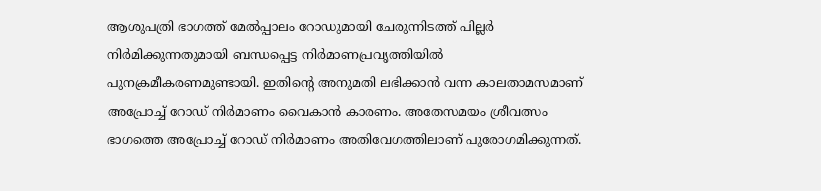ആശുപത്രി ഭാഗത്ത്‌ മേൽപ്പാലം റോഡുമായി ചേരുന്നിടത്ത്‌ പില്ലർ നിർമിക്കുന്നതുമായി ബന്ധപ്പെട്ട നിർമാണപ്രവൃത്തിയിൽ പുനക്രമീകരണമുണ്ടായി. ഇതിന്റെ അനുമതി ലഭിക്കാൻ വന്ന കാലതാമസമാണ്‌ അപ്രോച്ച്‌ റോഡ്‌ നിർമാണം വൈകാൻ കാരണം. അതേസമയം ശ്രീവത്സം ഭാഗത്തെ അപ്രോച്ച്‌ റോഡ്‌ നിർമാണം അതിവേഗത്തിലാണ്‌ പുരോഗമിക്കുന്നത്‌.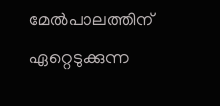മേൽപാലത്തിന്‌ ഏറ്റെടുക്കുന്ന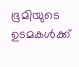ഭൂമിയുടെ ഉടമകൾക്ക്‌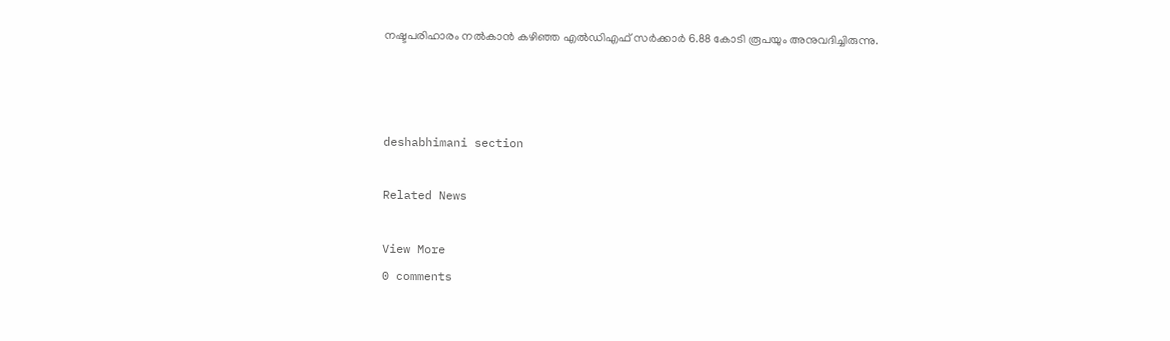നഷ്ടപരിഹാരം നൽകാൻ കഴിഞ്ഞ എൽഡിഎഫ്‌ സർക്കാർ 6.88 കോടി രൂപയും അനുവദിച്ചിരുന്നു.



deshabhimani section

Related News

View More
0 comments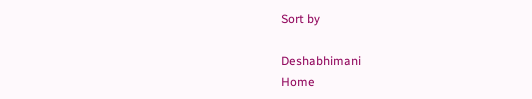Sort by

Deshabhimani
Home